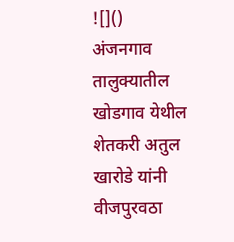![]()
अंजनगाव तालुक्यातील खोडगाव येथील शेतकरी अतुल खारोडे यांनी वीजपुरवठा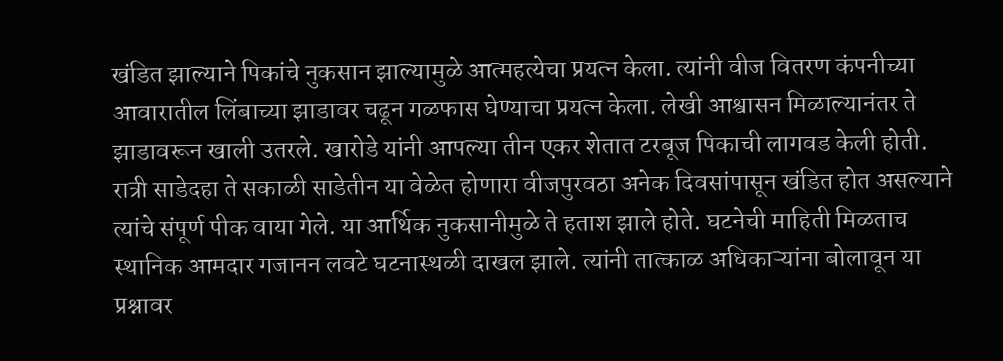खंडित झाल्याने पिकांचे नुकसान झाल्यामुळे आत्महत्येचा प्रयत्न केला. त्यांनी वीज वितरण कंपनीच्या आवारातील लिंबाच्या झाडावर चढून गळफास घेण्याचा प्रयत्न केला. लेखी आश्वासन मिळाल्यानंतर ते झाडावरून खाली उतरले. खारोडे यांनी आपल्या तीन एकर शेतात टरबूज पिकाची लागवड केली होती. रात्री साडेदहा ते सकाळी साडेतीन या वेळेत होणारा वीजपुरवठा अनेक दिवसांपासून खंडित होत असल्याने त्यांचे संपूर्ण पीक वाया गेले. या आर्थिक नुकसानीमुळे ते हताश झाले होते. घटनेची माहिती मिळताच स्थानिक आमदार गजानन लवटे घटनास्थळी दाखल झाले. त्यांनी तात्काळ अधिकाऱ्यांना बोलावून या प्रश्नावर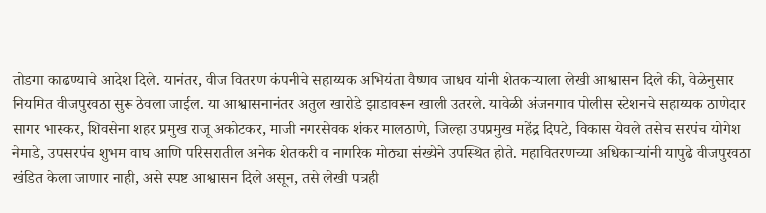तोडगा काढण्याचे आदेश दिले. यानंतर, वीज वितरण कंपनीचे सहाय्यक अभियंता वैष्णव जाधव यांनी शेतकऱ्याला लेखी आश्वासन दिले की, वेळेनुसार नियमित वीजपुरवठा सुरू ठेवला जाईल. या आश्वासनानंतर अतुल खारोडे झाडावरून खाली उतरले. यावेळी अंजनगाव पोलीस स्टेशनचे सहाय्यक ठाणेदार सागर भास्कर, शिवसेना शहर प्रमुख राजू अकोटकर, माजी नगरसेवक शंकर मालठाणे, जिल्हा उपप्रमुख महेंद्र दिपटे, विकास येवले तसेच सरपंच योगेश नेमाडे, उपसरपंच शुभम वाघ आणि परिसरातील अनेक शेतकरी व नागरिक मोठ्या संख्येने उपस्थित होते. महावितरणच्या अधिकाऱ्यांनी यापुढे वीजपुरवठा खंडित केला जाणार नाही, असे स्पष्ट आश्वासन दिले असून, तसे लेखी पत्रही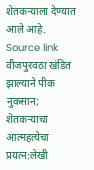शेतकऱ्याला देण्यात आले आहे.
Source link
वीजपुरवठा खंडित झाल्याने पीक नुकसान; शेतकऱ्याचा आत्महत्येचा प्रयत्न:लेखी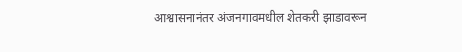आश्वासनानंतर अंजनगावमधील शेतकरी झाडावरून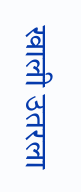खाली उतरला